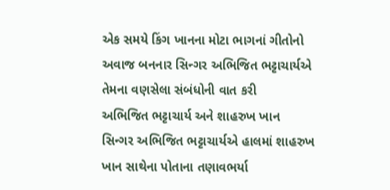એક સમયે કિંગ ખાનના મોટા ભાગનાં ગીતોનો અવાજ બનનાર સિન્ગર અભિજિત ભટ્ટાચાર્યએ તેમના વણસેલા સંબંધોની વાત કરી
અભિજિત ભટ્ટાચાર્ય અને શાહરુખ ખાન
સિન્ગર અભિજિત ભટ્ટાચાર્યએ હાલમાં શાહરુખ ખાન સાથેના પોતાના તણાવભર્યા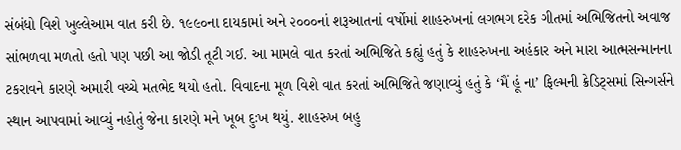સંબંધો વિશે ખુલ્લેઆમ વાત કરી છે. ૧૯૯૦ના દાયકામાં અને ૨૦૦૦નાં શરૂઆતનાં વર્ષોમાં શાહરુખનાં લગભગ દરેક ગીતમાં અભિજિતનો અવાજ સાંભળવા મળતો હતો પણ પછી આ જોડી તૂટી ગઈ. આ મામલે વાત કરતાં અભિજિતે કહ્યું હતું કે શાહરુખના અહંકાર અને મારા આત્મસન્માનના ટકરાવને કારણે અમારી વચ્ચે મતભેદ થયો હતો. વિવાદના મૂળ વિશે વાત કરતાં અભિજિતે જણાવ્યું હતું કે ‘મૈં હૂં ના’ ફિલ્મની ક્રેડિટ્સમાં સિન્ગર્સને સ્થાન આપવામાં આવ્યું નહોતું જેના કારણે મને ખૂબ દુઃખ થયું. શાહરુખ બહુ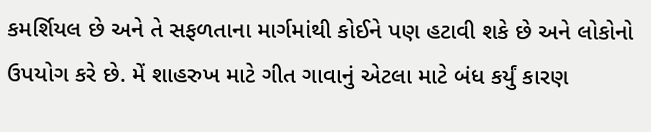કમર્શિયલ છે અને તે સફળતાના માર્ગમાંથી કોઈને પણ હટાવી શકે છે અને લોકોનો ઉપયોગ કરે છે. મેં શાહરુખ માટે ગીત ગાવાનું એટલા માટે બંધ કર્યું કારણ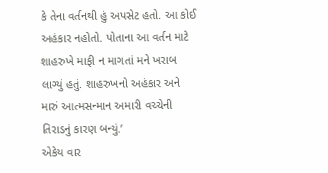કે તેના વર્તનથી હું અપસેટ હતો. આ કોઈ અહંકાર નહોતો. પોતાના આ વર્તન માટે શાહરુખે માફી ન માગતાં મને ખરાબ લાગ્યું હતું. શાહરુખનો અહંકાર અને મારું આત્મસન્માન અમારી વચ્ચેની તિરાડનું કારણ બન્યું.’
એકેય વાર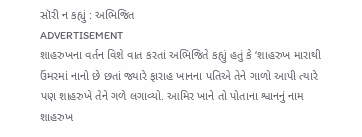સૉરી ન કહ્યું : અભિજિત
ADVERTISEMENT
શાહરુખના વર્તન વિશે વાત કરતાં અભિજિતે કહ્યું હતું કે ‘શાહરુખ મારાથી ઉંમરમાં નાનો છે છતાં જ્યારે ફારાહ ખાનના પતિએ તેને ગાળો આપી ત્યારે પણ શાહરુખે તેને ગળે લગાવ્યો. આમિર ખાને તો પોતાના શ્વાનનું નામ શાહરુખ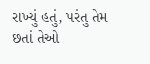રાખ્યું હતું, પરંતુ તેમ છતાં તેઓ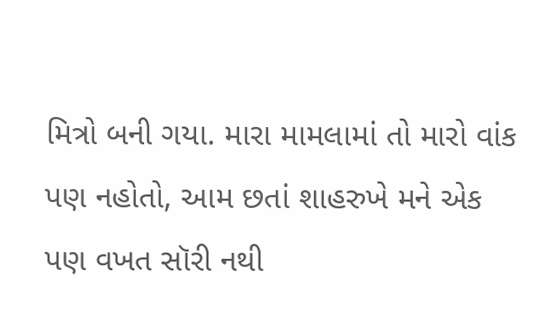મિત્રો બની ગયા. મારા મામલામાં તો મારો વાંક પણ નહોતો, આમ છતાં શાહરુખે મને એક પણ વખત સૉરી નથી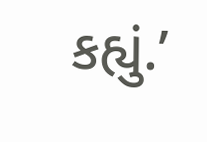કહ્યું.’